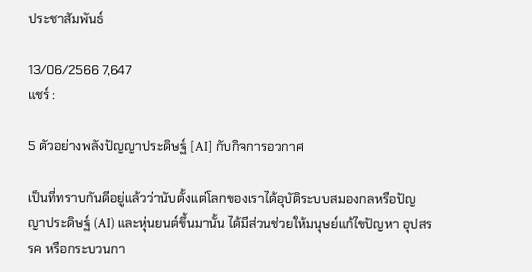ประชาสัมพันธ์

13/06/2566 7,647
แชร์ :

5 ตัวอย่างพลังปัญญาประดิษฐ์ [AI] กับกิจการอวกาศ

เป็นที่ทราบกันดีอยู่แล้วว่านับตั้งแต่โลกของเราได้อุบัติระบบสมองกลหรือปัญญาประดิษฐ์ (AI) และหุ่นยนต์ขึ้นมานั้น ได้มีส่วนช่วยให้มนุษย์แก้ไขปัญหา อุปสรรค หรือกระบวนกา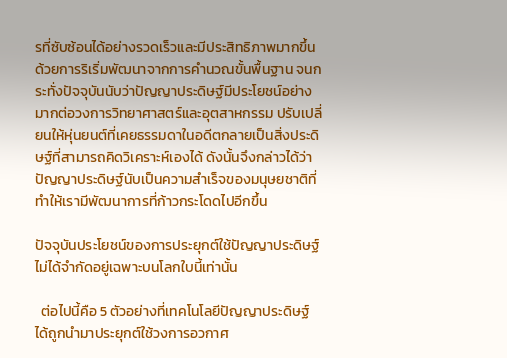รที่ซับซ้อนได้อย่างรวดเร็วและมีประสิทธิภาพมากขึ้น ด้วยการริเริ่มพัฒนาจากการคำนวณขั้นพื้นฐาน จนกระทั่งปัจจุบันนับว่าปัญญาประดิษฐ์มีประโยชน์อย่างมากต่อวงการวิทยาศาสตร์และอุตสาหกรรม ปรับเปลี่ยนให้หุ่นยนต์ที่เคยธรรมดาในอดีตกลายเป็นสิ่งประดิษฐ์ที่สามารถคิดวิเคราะห์เองได้ ดังนั้นจึงกล่าวได้ว่าปัญญาประดิษฐ์นับเป็นความสำเร็จของมนุษยชาติที่ทำให้เรามีพัฒนาการที่ก้าวกระโดดไปอีกขึ้น

ปัจจุบันประโยชน์ของการประยุกต์ใช้ปัญญาประดิษฐ์ ไม่ได้จำกัดอยู่เฉพาะบนโลกใบนี้เท่านั้น

  ต่อไปนี้คือ 5 ตัวอย่างที่เทคโนโลยีปัญญาประดิษฐ์ ได้ถูกนำมาประยุกต์ใช้วงการอวกาศ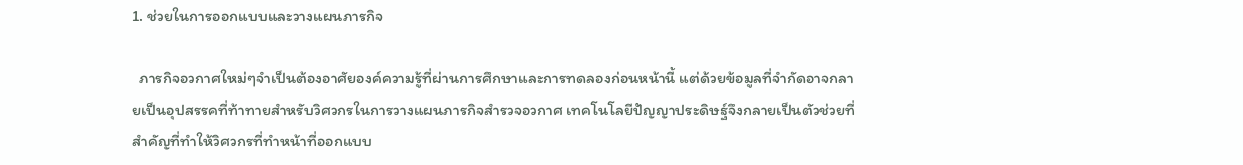1. ช่วยในการออกแบบและวางแผนภารกิจ

  ภารกิจอวกาศใหม่ๆจำเป็นต้องอาศัยองค์ความรู้ที่ผ่านการศึกษาและการทดลองก่อนหน้านี้ แต่ด้วยข้อมูลที่จำกัดอาจกลายเป็นอุปสรรคที่ท้าทายสำหรับวิศวกรในการวางแผนภารกิจสำรวจอวกาศ เทคโนโลยีปัญญาประดิษฐ์จึงกลายเป็นตัวช่วยที่สำคัญที่ทำให้วิศวกรที่ทำหน้าที่ออกแบบ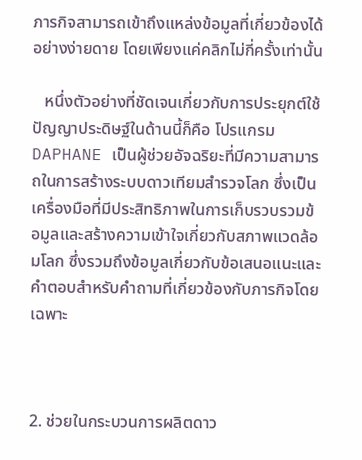ภารกิจสามารถเข้าถึงแหล่งข้อมูลที่เกี่ยวข้องได้อย่างง่ายดาย โดยเพียงแค่คลิกไม่กี่ครั้งเท่านั้น

   หนึ่งตัวอย่างที่ชัดเจนเกี่ยวกับการประยุกต์ใช้ปัญญาประดิษฐ์ในด้านนี้ก็คือ โปรแกรม DAPHANE เป็นผู้ช่วยอัจฉริยะที่มีความสามารถในการสร้างระบบดาวเทียมสำรวจโลก ซึ่งเป็นเครื่องมือที่มีประสิทธิภาพในการเก็บรวบรวมข้อมูลและสร้างความเข้าใจเกี่ยวกับสภาพแวดล้อมโลก ซึ่งรวมถึงข้อมูลเกี่ยวกับข้อเสนอแนะและคำตอบสำหรับคำถามที่เกี่ยวข้องกับภารกิจโดยเฉพาะ



2. ช่วยในกระบวนการผลิตดาว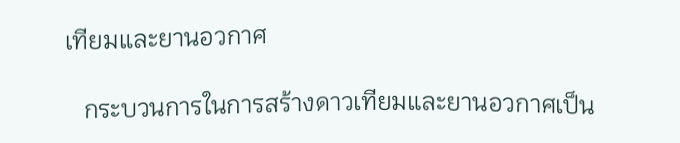เทียมและยานอวกาศ

   กระบวนการในการสร้างดาวเทียมและยานอวกาศเป็น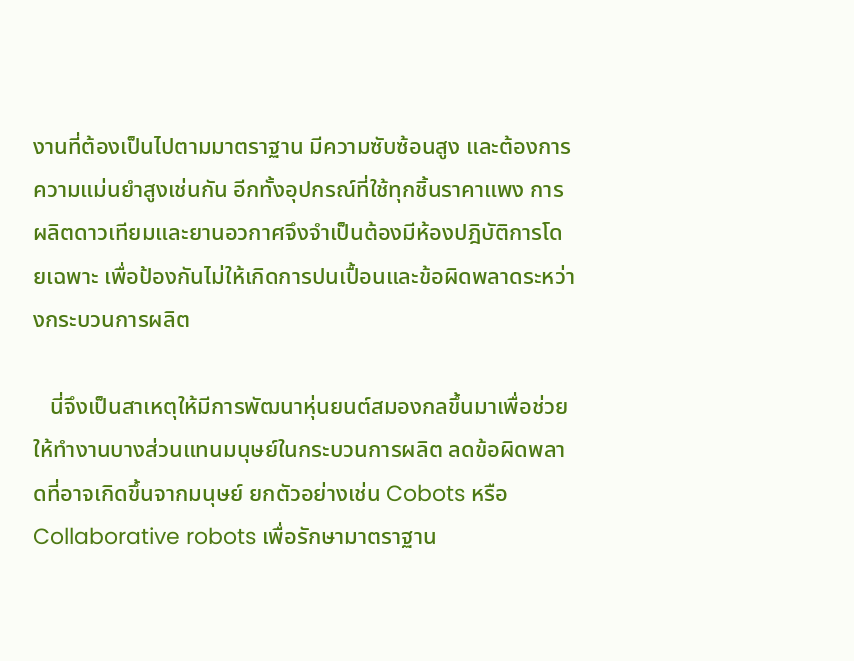งานที่ต้องเป็นไปตามมาตราฐาน มีความซับซ้อนสูง และต้องการความแม่นยำสูงเช่นกัน อีกทั้งอุปกรณ์ที่ใช้ทุกชิ้นราคาแพง การผลิตดาวเทียมและยานอวกาศจึงจำเป็นต้องมีห้องปฎิบัติการโดยเฉพาะ เพื่อป้องกันไม่ให้เกิดการปนเปื้อนและข้อผิดพลาดระหว่างกระบวนการผลิต

   นี่จึงเป็นสาเหตุให้มีการพัฒนาหุ่นยนต์สมองกลขึ้นมาเพื่อช่วยให้ทำงานบางส่วนแทนมนุษย์ในกระบวนการผลิต ลดข้อผิดพลาดที่อาจเกิดขึ้นจากมนุษย์ ยกตัวอย่างเช่น Cobots หรือ Collaborative robots เพื่อรักษามาตราฐาน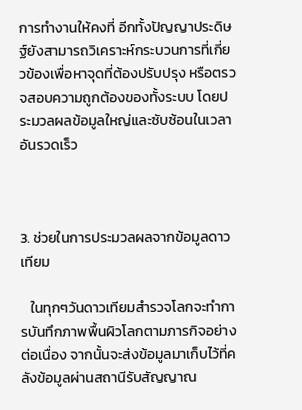การทำงานให้คงที่ อีกทั้งปัญญาประดิษฐ์ยังสามารถวิเคราะห์กระบวนการที่เกี่ยวข้องเพื่อหาจุดที่ต้องปรับปรุง หรือตรวจสอบความถูกต้องของทั้งระบบ โดยประมวลผลข้อมูลใหญ่และซับซ้อนในเวลาอันรวดเร็ว



3. ช่วยในการประมวลผลจากข้อมูลดาวเทียม

   ในทุกๆวันดาวเทียมสำรวจโลกจะทำการบันทึกภาพพื้นผิวโลกตามภารกิจอย่างต่อเนื่อง จากนั้นจะส่งข้อมูลมาเก็บไว้ที่คลังข้อมูลผ่านสถานีรับสัญญาณ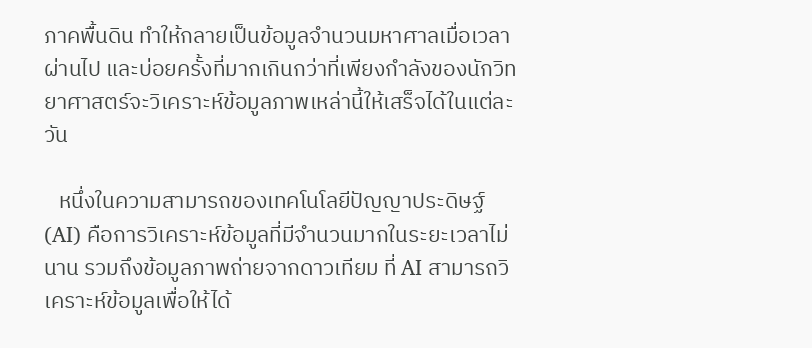ภาคพื้นดิน ทำให้กลายเป็นข้อมูลจำนวนมหาศาลเมื่อเวลาผ่านไป และบ่อยครั้งที่มากเกินกว่าที่เพียงกำลังของนักวิทยาศาสตร์จะวิเคราะห์ข้อมูลภาพเหล่านี้ให้เสร็จได้ในแต่ละวัน

   หนึ่งในความสามารถของเทคโนโลยีปัญญาประดิษฐ์ (AI) คือการวิเคราะห์ข้อมูลที่มีจำนวนมากในระยะเวลาไม่นาน รวมถึงข้อมูลภาพถ่ายจากดาวเทียม ที่ AI สามารถวิเคราะห์ข้อมูลเพื่อให้ได้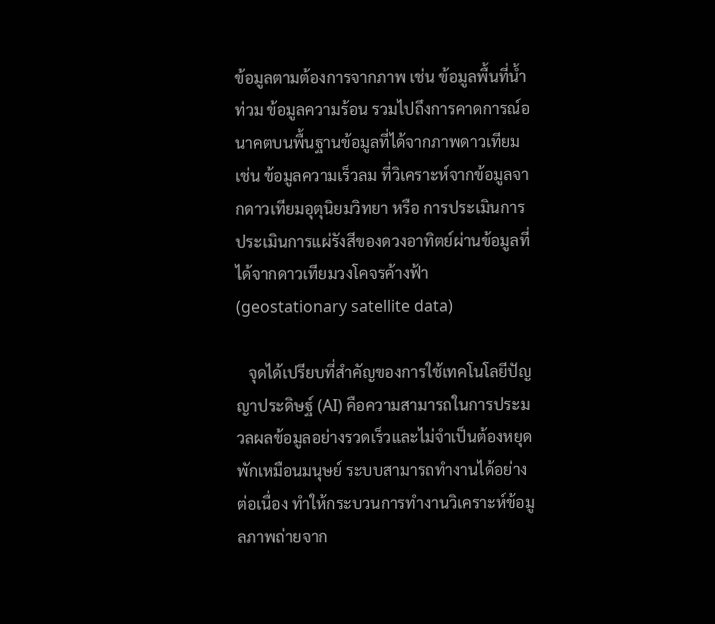ข้อมูลตามต้องการจากภาพ เช่น ข้อมูลพื้นที่น้ำท่วม ข้อมูลความร้อน รวมไปถึงการคาดการณ์อนาคตบนพื้นฐานข้อมูลที่ได้จากภาพดาวเทียม เช่น ข้อมูลความเร็วลม ที่วิเคราะห์จากข้อมูลจากดาวเทียมอุตุนิยมวิทยา หรือ การประเมินการประเมินการแผ่รังสีของดวงอาทิตย์ผ่านข้อมูลที่ได้จากดาวเทียมวงโคจรค้างฟ้า (geostationary satellite data)

   จุดได้เปรียบที่สำคัญของการใช้เทคโนโลยีปัญญาประดิษฐ์ (AI) คือความสามารถในการประมวลผลข้อมูลอย่างรวดเร็วและไม่จำเป็นต้องหยุดพักเหมือนมนุษย์ ระบบสามารถทำงานได้อย่างต่อเนื่อง ทำให้กระบวนการทำงานวิเคราะห์ข้อมูลภาพถ่ายจาก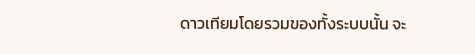ดาวเทียมโดยรวมของทั้งระบบนั้น จะ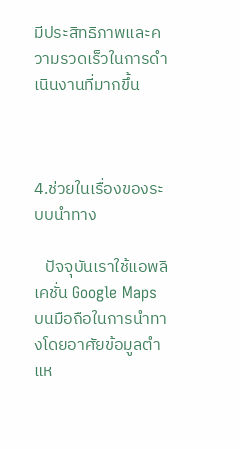มีประสิทธิภาพและความรวดเร็วในการดำเนินงานที่มากขึ้น



4.ช่วยในเรื่องของระบบนำทาง

   ปัจจุบันเราใช้แอพลิเคชั่น Google Maps บนมือถือในการนำทางโดยอาศัยข้อมูลตำแห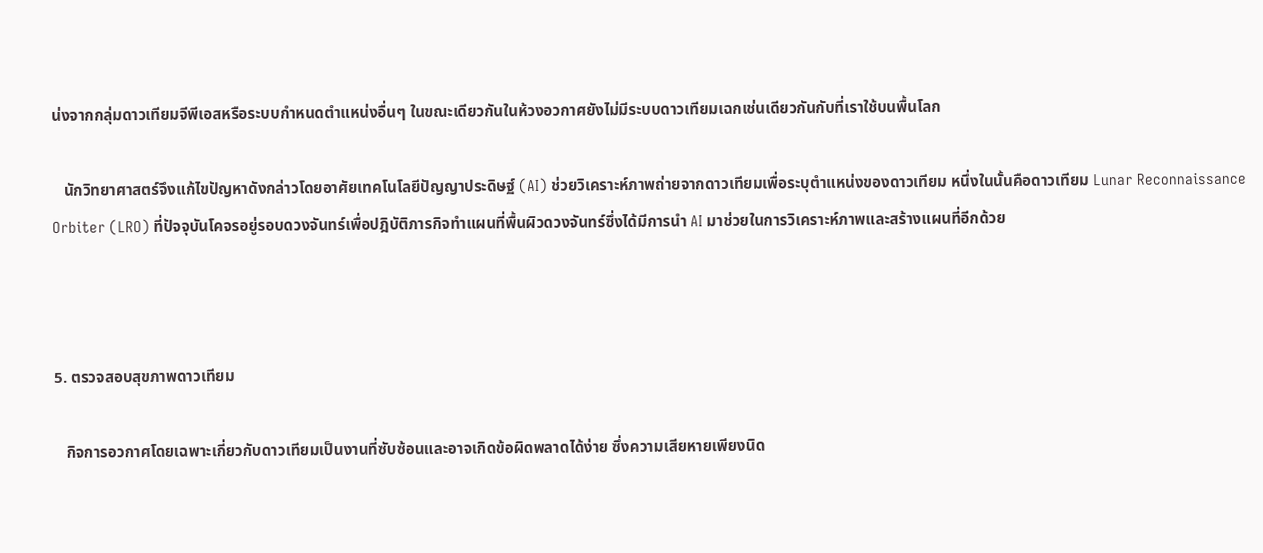น่งจากกลุ่มดาวเทียมจีพีเอสหรือระบบกำหนดตำแหน่งอื่นๆ ในขณะเดียวกันในห้วงอวกาศยังไม่มีระบบดาวเทียมเฉกเช่นเดียวกันกับที่เราใช้บนพื้นโลก

   นักวิทยาศาสตร์จึงแก้ไขปัญหาดังกล่าวโดยอาศัยเทคโนโลยีปัญญาประดิษฐ์ (AI) ช่วยวิเคราะห์ภาพถ่ายจากดาวเทียมเพื่อระบุตำแหน่งของดาวเทียม หนึ่งในนั้นคือดาวเทียม Lunar Reconnaissance Orbiter (LRO) ที่ปัจจุบันโคจรอยู่รอบดวงจันทร์เพื่อปฎิบัติภารกิจทำแผนที่พื้นผิวดวงจันทร์ซึ่งได้มีการนำ AI มาช่วยในการวิเคราะห์ภาพและสร้างแผนที่อีกด้วย



5. ตรวจสอบสุขภาพดาวเทียม

   กิจการอวกาศโดยเฉพาะเกี่ยวกับดาวเทียมเป็นงานที่ซับซ้อนและอาจเกิดข้อผิดพลาดได้ง่าย ซึ่งความเสียหายเพียงนิด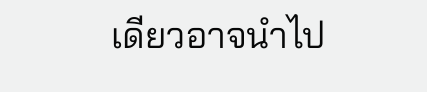เดียวอาจนำไป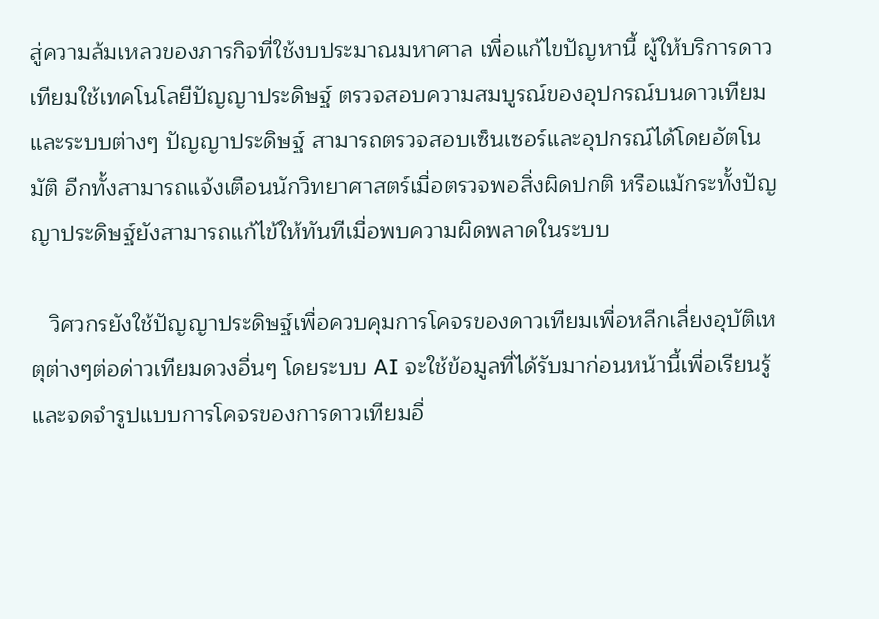สู่ความล้มเหลวของภารกิจที่ใช้งบประมาณมหาศาล เพื่อแก้ไขปัญหานี้ ผู้ให้บริการดาวเทียมใช้เทคโนโลยีปัญญาประดิษฐ์ ตรวจสอบความสมบูรณ์ของอุปกรณ์บนดาวเทียมและระบบต่างๆ ปัญญาประดิษฐ์ สามารถตรวจสอบเซ็นเซอร์และอุปกรณ์ได้โดยอัตโนมัติ อีกทั้งสามารถแจ้งเตือนนักวิทยาศาสตร์เมื่อตรวจพอสิ่งผิดปกติ หรือแม้กระทั้งปัญญาประดิษฐ์ยังสามารถแก้ไข้ให้ทันทีเมื่อพบความผิดพลาดในระบบ

   วิศวกรยังใช้ปัญญาประดิษฐ์เพื่อควบคุมการโคจรของดาวเทียมเพื่อหลีกเลี่ยงอุบัติเหตุต่างๆต่อด่าวเทียมดวงอื่นๆ โดยระบบ AI จะใช้ข้อมูลที่ได้รับมาก่อนหน้านี้เพื่อเรียนรู้และจดจำรูปแบบการโคจรของการดาวเทียมอื่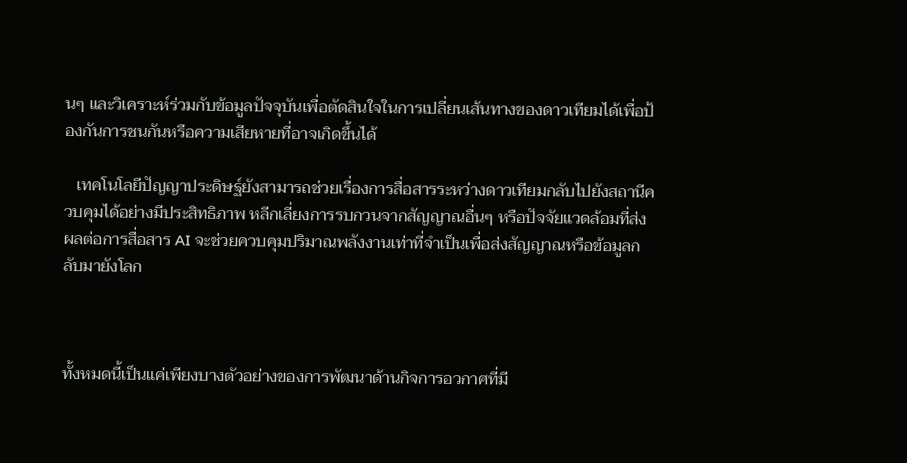นๆ และวิเคราะห์ร่วมกับข้อมูลปัจจุบันเพื่อตัดสินใจในการเปลี่ยนเส้นทางของดาวเทียมได้เพื่อป้องกันการชนกันหรือความเสียหายที่อาจเกิดขึ้นได้

   เทคโนโลยีปัญญาประดิษฐ์ยังสามารถช่วยเรื่องการสื่อสารระหว่างดาวเทียมกลับไปยังสถานีควบคุมได้อย่างมีประสิทธิภาพ หลีกเลี่ยงการรบกวนจากสัญญาณอื่นๆ หรือปัจจัยแวดล้อมที่ส่งผลต่อการสื่อสาร AI จะช่วยควบคุมปริมาณพลังงานเท่าที่จำเป็นเพื่อส่งสัญญาณหรือข้อมูลกลับมายังโลก



ทั้งหมดนี้เป็นแค่เพียงบางตัวอย่างของการพัฒนาด้านกิจการอวกาศที่มี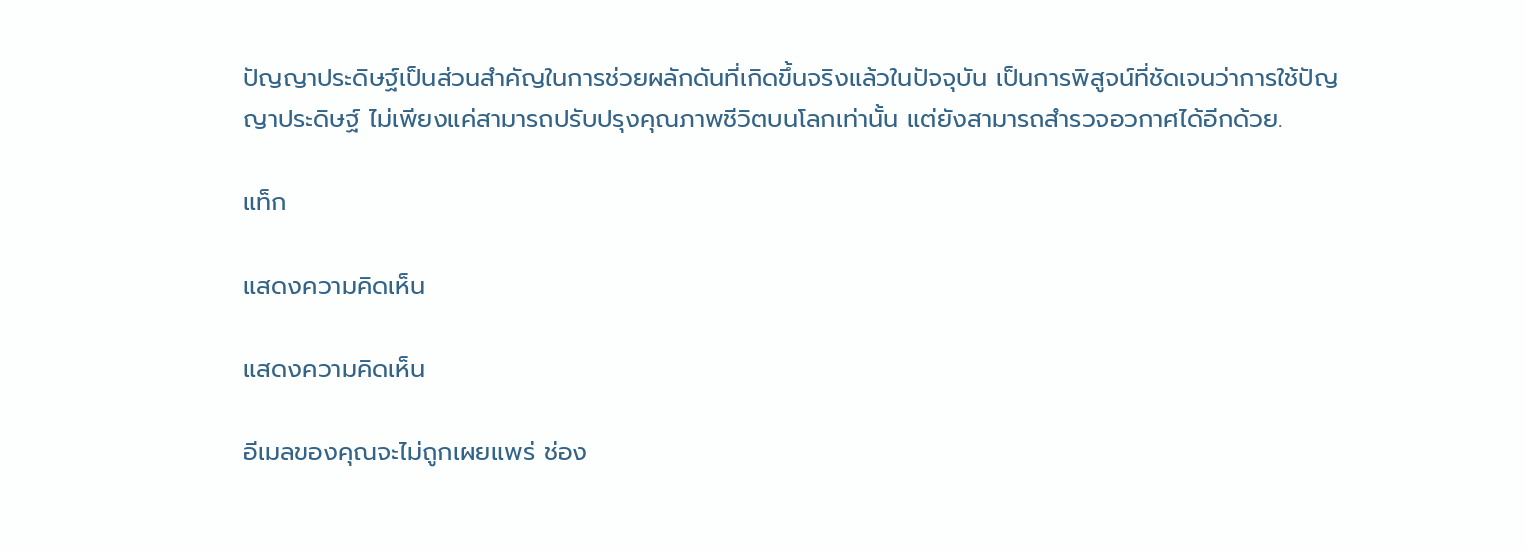ปัญญาประดิษฐ์เป็นส่วนสำคัญในการช่วยผลักดันที่เกิดขึ้นจริงแล้วในปัจจุบัน เป็นการพิสูจน์ที่ชัดเจนว่าการใช้ปัญญาประดิษฐ์ ไม่เพียงแค่สามารถปรับปรุงคุณภาพชีวิตบนโลกเท่านั้น แต่ยังสามารถสำรวจอวกาศได้อีกด้วย.

แท็ก

แสดงความคิดเห็น

แสดงความคิดเห็น

อีเมลของคุณจะไม่ถูกเผยแพร่ ช่อง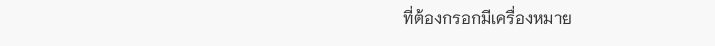ที่ต้องกรอกมีเครื่องหมาย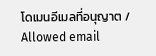โดเมนอีเมลที่อนุญาต / Allowed email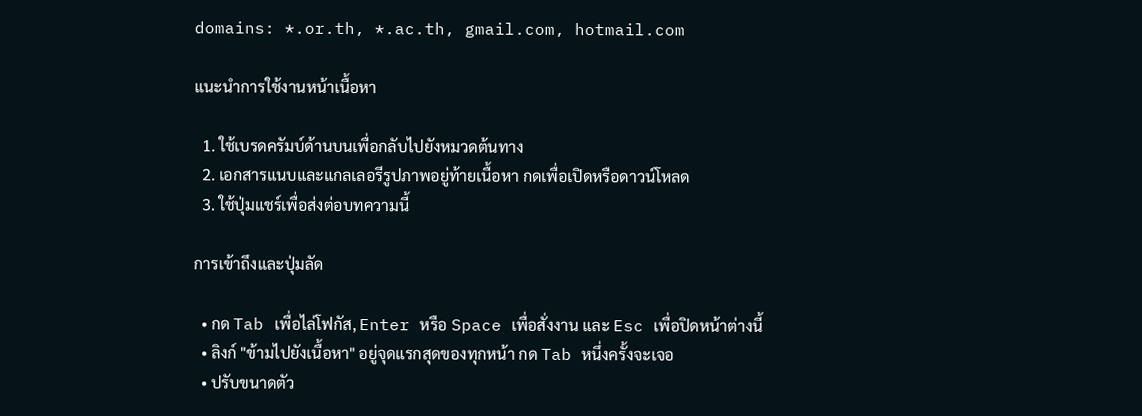domains: *.or.th, *.ac.th, gmail.com, hotmail.com

แนะนำการใช้งานหน้าเนื้อหา

  1. ใช้เบรดครัมบ์ด้านบนเพื่อกลับไปยังหมวดต้นทาง
  2. เอกสารแนบและแกลเลอรีรูปภาพอยู่ท้ายเนื้อหา กดเพื่อเปิดหรือดาวน์โหลด
  3. ใช้ปุ่มแชร์เพื่อส่งต่อบทความนี้

การเข้าถึงและปุ่มลัด

  • กด Tab เพื่อไล่โฟกัส, Enter หรือ Space เพื่อสั่งงาน และ Esc เพื่อปิดหน้าต่างนี้
  • ลิงก์ "ข้ามไปยังเนื้อหา" อยู่จุดแรกสุดของทุกหน้า กด Tab หนึ่งครั้งจะเจอ
  • ปรับขนาดตัว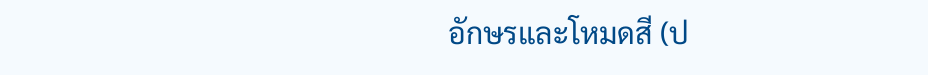อักษรและโหมดสี (ป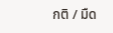กติ / มืด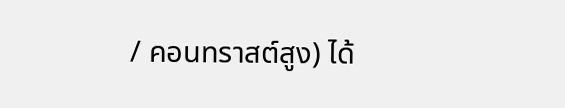/ คอนทราสต์สูง) ได้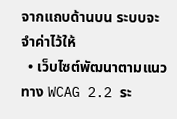จากแถบด้านบน ระบบจะจำค่าไว้ให้
  • เว็บไซต์พัฒนาตามแนวทาง WCAG 2.2 ระ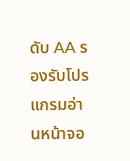ดับ AA รองรับโปรแกรมอ่านหน้าจอ